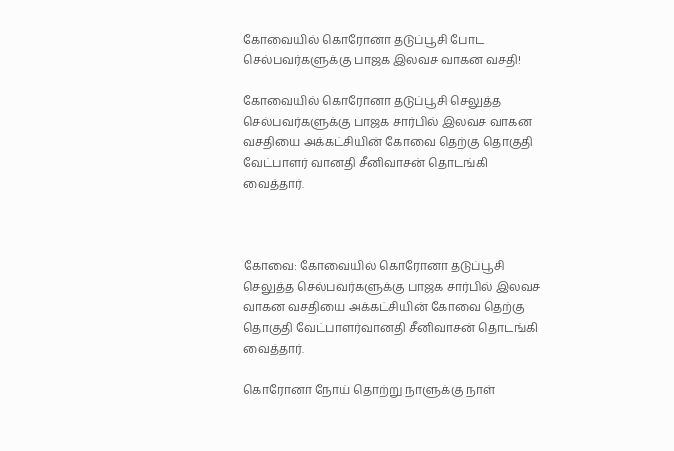கோவையில் கொரோனா தடுப்பூசி போட செல்பவர்களுக்கு பாஜக இலவச வாகன வசதி!

கோவையில் கொரோனா தடுப்பூசி செலுத்த செல்பவர்களுக்கு பாஜக சார்பில் இலவச வாகன வசதியை அக்கட்சியின் கோவை தெற்கு தொகுதி வேட்பாளர் வானதி சீனிவாசன் தொடங்கி வைத்தார்.



கோவை: கோவையில் கொரோனா தடுப்பூசி செலுத்த செல்பவர்களுக்கு பாஜக சார்பில் இலவச வாகன வசதியை அக்கட்சியின் கோவை தெற்கு தொகுதி வேட்பாளர்வானதி சீனிவாசன் தொடங்கி வைத்தார்.

கொரோனா நோய் தொற்று நாளுக்கு நாள்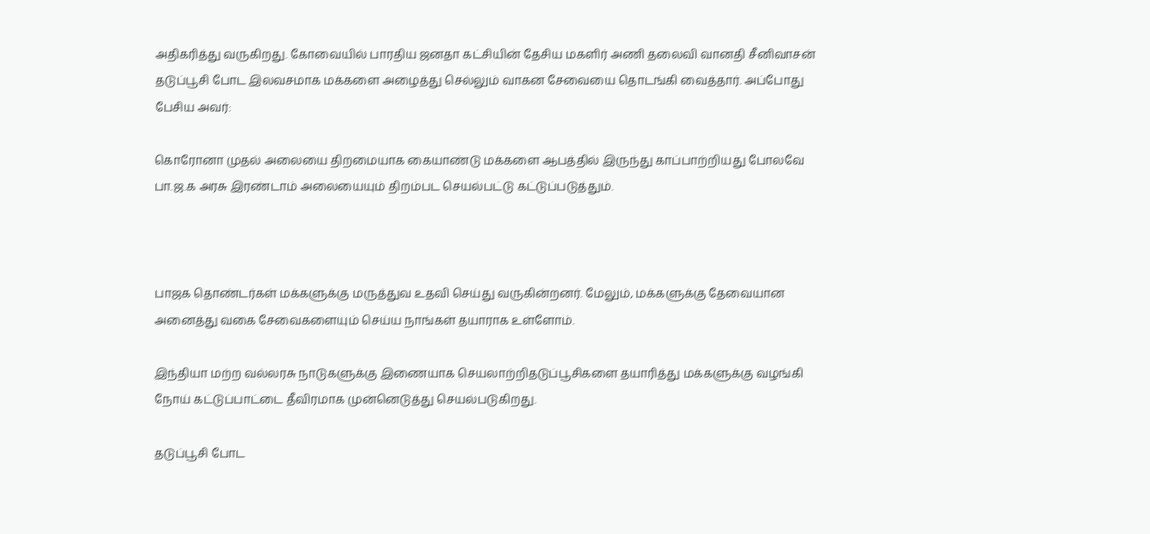அதிகரித்து வருகிறது. கோவையில் பாரதிய ஜனதா கட்சியின் தேசிய மகளிர் அணி தலைவி வானதி சீனிவாசன் தடுப்பூசி போட இலவசமாக மக்களை அழைத்து செல்லும் வாகன சேவையை தொடங்கி வைத்தார். அப்போது பேசிய அவர்:

கொரோனா முதல் அலையை திறமையாக கையாண்டு மக்களை ஆபத்தில் இருந்து காப்பாற்றியது போலவே பா.ஜ.க அரசு இரண்டாம் அலையையும் திறம்பட செயல்பட்டு கட்டுப்படுத்தும்.



பாஜக தொண்டர்கள் மக்களுக்கு மருத்துவ உதவி செய்து வருகின்றனர். மேலும், மக்களுக்கு தேவையான அனைத்து வகை சேவைகளையும் செய்ய நாங்கள் தயாராக உள்ளோம்.

இந்தியா மற்ற வல்லரசு நாடுகளுக்கு இணையாக செயலாற்றிதடுப்பூசிகளை தயாரித்து மக்களுக்கு வழங்கி நோய் கட்டுப்பாட்டை தீவிரமாக முன்னெடுத்து செயல்படுகிறது.

தடுப்பூசி போட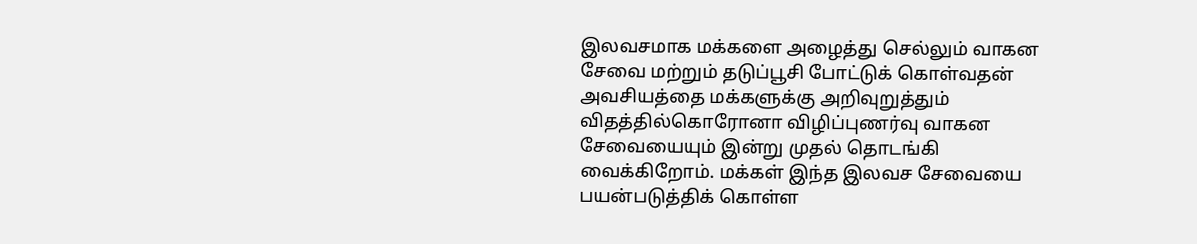இலவசமாக மக்களை அழைத்து செல்லும் வாகன சேவை மற்றும் தடுப்பூசி போட்டுக் கொள்வதன் அவசியத்தை மக்களுக்கு அறிவுறுத்தும் விதத்தில்கொரோனா விழிப்புணர்வு வாகன சேவையையும் இன்று முதல் தொடங்கி வைக்கிறோம். மக்கள் இந்த இலவச சேவையை பயன்படுத்திக் கொள்ள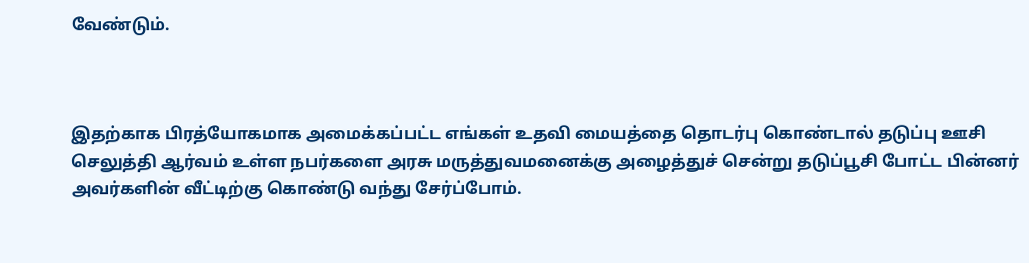வேண்டும்.



இதற்காக பிரத்யோகமாக அமைக்கப்பட்ட எங்கள் உதவி மையத்தை தொடர்பு கொண்டால் தடுப்பு ஊசி செலுத்தி ஆர்வம் உள்ள நபர்களை அரசு மருத்துவமனைக்கு அழைத்துச் சென்று தடுப்பூசி போட்ட பின்னர் அவர்களின் வீட்டிற்கு கொண்டு வந்து சேர்ப்போம்.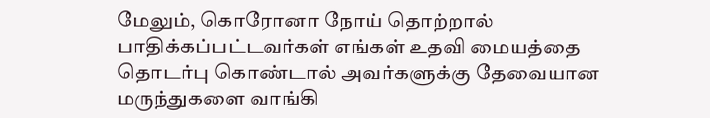மேலும், கொரோனா நோய் தொற்றால் பாதிக்கப்பட்டவர்கள் எங்கள் உதவி மையத்தை தொடர்பு கொண்டால் அவர்களுக்கு தேவையான மருந்துகளை வாங்கி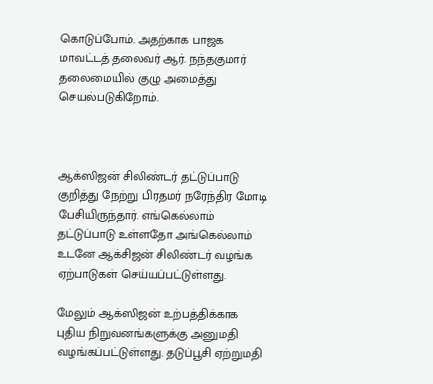கொடுப்போம். அதற்காக பாஜக மாவட்டத் தலைவர் ஆர். நந்தகுமார் தலைமையில் குழு அமைத்து செயல்படுகிறோம்.



ஆக்ஸிஜன் சிலிண்டர் தட்டுப்பாடு குறித்து நேற்று பிரதமர் நரேந்திர மோடி பேசியிருந்தார். எங்கெல்லாம் தட்டுப்பாடு உள்ளதோ அங்கெல்லாம் உடனே ஆக்சிஜன் சிலிண்டர் வழங்க ஏற்பாடுகள் செய்யப்பட்டுள்ளது.

மேலும் ஆக்ஸிஜன் உற்பத்திக்காக புதிய நிறுவனங்களுக்கு அனுமதி வழங்கப்பட்டுள்ளது. தடுப்பூசி ஏற்றுமதி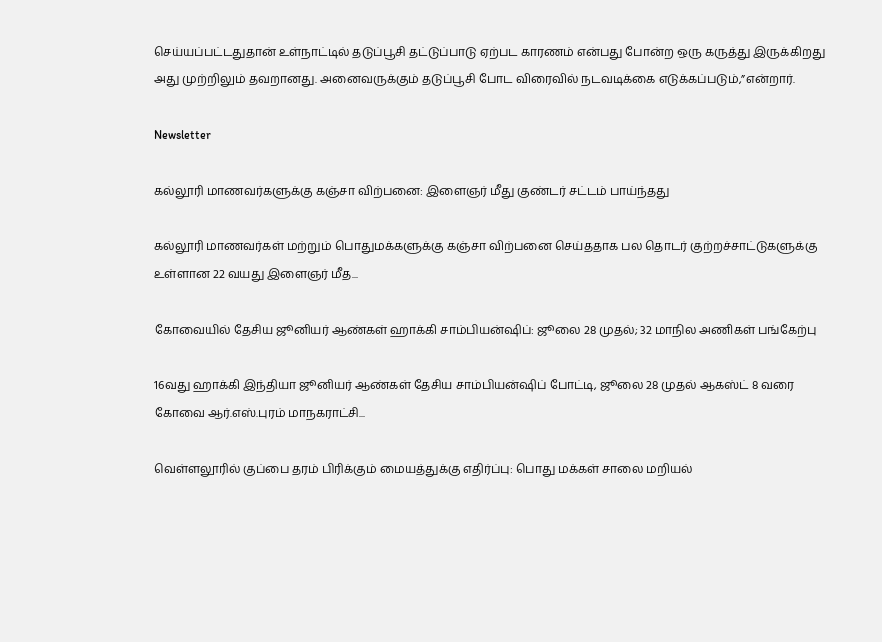செய்யப்பட்டதுதான் உள்நாட்டில் தடுப்பூசி தட்டுப்பாடு ஏற்பட காரணம் என்பது போன்ற ஒரு கருத்து இருக்கிறது அது முற்றிலும் தவறானது. அனைவருக்கும் தடுப்பூசி போட விரைவில் நடவடிக்கை எடுக்கப்படும்,”என்றார்.

Newsletter

கல்லூரி மாணவர்களுக்கு கஞ்சா விற்பனை: இளைஞர் மீது குண்டர் சட்டம் பாய்ந்தது

கல்லூரி மாணவர்கள் மற்றும் பொதுமக்களுக்கு கஞ்சா விற்பனை செய்ததாக பல தொடர் குற்றச்சாட்டுகளுக்கு உள்ளான 22 வயது இளைஞர் மீத...

கோவையில் தேசிய ஜூனியர் ஆண்கள் ஹாக்கி சாம்பியன்ஷிப்: ஜூலை 28 முதல்; 32 மாநில அணிகள் பங்கேற்பு

16வது ஹாக்கி இந்தியா ஜூனியர் ஆண்கள் தேசிய சாம்பியன்ஷிப் போட்டி, ஜூலை 28 முதல் ஆகஸ்ட் 8 வரை கோவை ஆர்.எஸ்.புரம் மாநகராட்சி...

வெள்ளலூரில் குப்பை தரம் பிரிக்கும் மையத்துக்கு எதிர்ப்பு: பொது மக்கள் சாலை மறியல்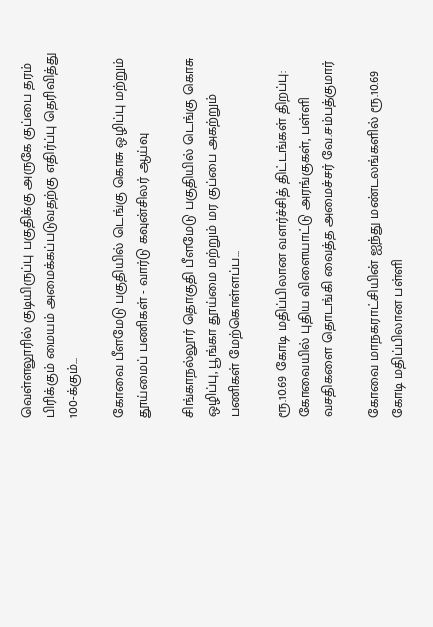வெள்ளலூரில் குடியிருப்பு பகுதிக்கு அருகே குப்பை தரம் பிரிக்கும் மையம் அமைக்கப்படுவதற்கு எதிர்ப்பு தெரிவித்து 100-க்கும்...

கோவை பீளமேடு பகுதியில் டெங்கு கொசு ஒழிப்பு மற்றும் தூய்மைப் பணிகள் - வார்டு கவுன்சிலர் ஆய்வு

சிங்காநல்லூர் தொகுதி பீளமேடு பகுதியில் டெங்கு கொசு ஒழிப்பு, பூங்கா தூய்மை மற்றும் மர குப்பை அகற்றும் பணிகள் மேற்கொள்ளப்ப...

ரூ.10.69 கோடி மதிப்பிலான வளர்ச்சித் திட்டங்கள் திறப்பு: கோவையில் புதிய விளையாட்டு அரங்குகள், பள்ளி வசதிகளை தொடங்கி வைத்த அமைச்சர் வே.சம்பத்குமார்

கோவை மாநகராட்சியின் ஐந்து மண்டலங்களில் ரூ.10.69 கோடி மதிப்பிலான பள்ளி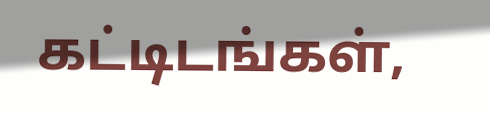கட்டிடங்கள்,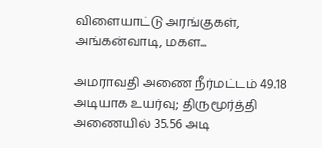விளையாட்டு அரங்குகள், அங்கன்வாடி, மகள...

அமராவதி அணை நீர்மட்டம் 49.18 அடியாக உயர்வு; திருமூர்த்தி அணையில் 35.56 அடி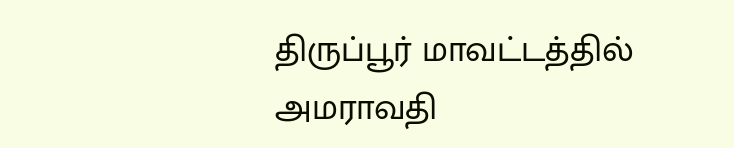திருப்பூர் மாவட்டத்தில் அமராவதி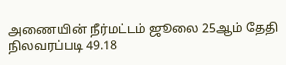அணையின் நீர்மட்டம் ஜூலை 25ஆம் தேதி நிலவரப்படி 49.18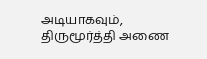அடியாகவும், திருமூர்த்தி அணை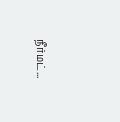நீர்மட்...